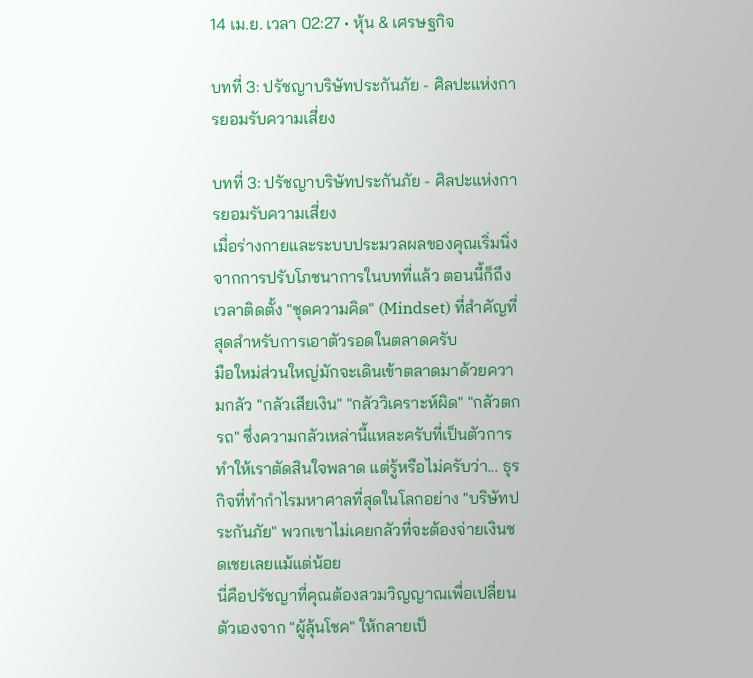14 เม.ย. เวลา 02:27 • หุ้น & เศรษฐกิจ

บทที่ 3: ปรัชญาบริษัทประกันภัย - ศิลปะแห่งการยอมรับความเสี่ยง

บทที่ 3: ปรัชญาบริษัทประกันภัย - ศิลปะแห่งการยอมรับความเสี่ยง
เมื่อร่างกายและระบบประมวลผลของคุณเริ่มนิ่งจากการปรับโภชนาการในบทที่แล้ว ตอนนี้ก็ถึงเวลาติดตั้ง "ชุดความคิด" (Mindset) ที่สำคัญที่สุดสำหรับการเอาตัวรอดในตลาดครับ
มือใหม่ส่วนใหญ่มักจะเดินเข้าตลาดมาด้วยความกลัว "กลัวเสียเงิน" "กลัววิเคราะห์ผิด" "กลัวตกรถ" ซึ่งความกลัวเหล่านี้แหละครับที่เป็นตัวการทำให้เราตัดสินใจพลาด แต่รู้หรือไม่ครับว่า... ธุรกิจที่ทำกำไรมหาศาลที่สุดในโลกอย่าง "บริษัทประกันภัย" พวกเขาไม่เคยกลัวที่จะต้องจ่ายเงินชดเชยเลยแม้แต่น้อย
นี่คือปรัชญาที่คุณต้องสวมวิญญาณเพื่อเปลี่ยนตัวเองจาก "ผู้ลุ้นโชค" ให้กลายเป็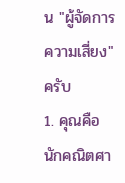น "ผู้จัดการความเสี่ยง" ครับ
1. คุณคือนักคณิตศา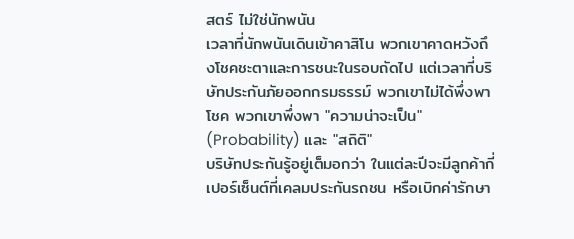สตร์ ไม่ใช่นักพนัน
เวลาที่นักพนันเดินเข้าคาสิโน พวกเขาคาดหวังถึงโชคชะตาและการชนะในรอบถัดไป แต่เวลาที่บริษัทประกันภัยออกกรมธรรม์ พวกเขาไม่ได้พึ่งพาโชค พวกเขาพึ่งพา "ความน่าจะเป็น" (Probability) และ "สถิติ"
บริษัทประกันรู้อยู่เต็มอกว่า ในแต่ละปีจะมีลูกค้ากี่เปอร์เซ็นต์ที่เคลมประกันรถชน หรือเบิกค่ารักษา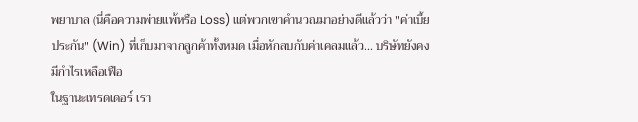พยาบาล (นี่คือความพ่ายแพ้หรือ Loss) แต่พวกเขาคำนวณมาอย่างดีแล้วว่า "ค่าเบี้ยประกัน" (Win) ที่เก็บมาจากลูกค้าทั้งหมด เมื่อหักลบกับค่าเคลมแล้ว... บริษัทยังคงมีกำไรเหลือเฟือ
ในฐานะเทรดเดอร์ เรา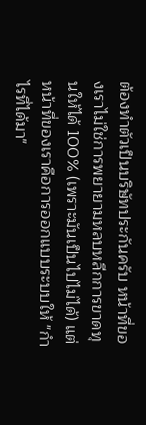ต้องทำตัวเป็นบริษัทประกันครับ หน้าที่ของเราไม่ใช่การพยายามหลบหลีกการขาดทุนให้ได้ 100% (เพราะมันเป็นไปไม่ได้) แต่หน้าที่ของเราคือการออกแบบระบบให้ "กำไรที่ได้มา"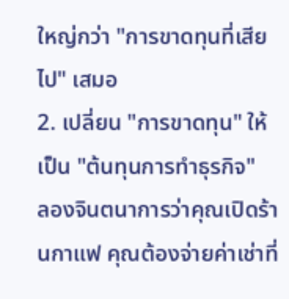ใหญ่กว่า "การขาดทุนที่เสียไป" เสมอ
2. เปลี่ยน "การขาดทุน" ให้เป็น "ต้นทุนการทำธุรกิจ"
ลองจินตนาการว่าคุณเปิดร้านกาแฟ คุณต้องจ่ายค่าเช่าที่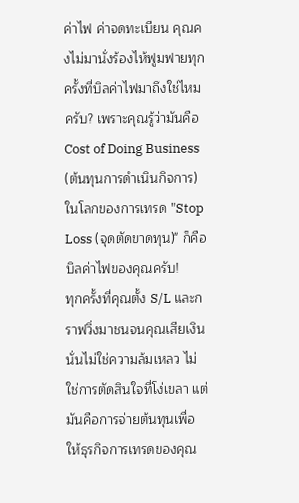ค่าไฟ ค่าจดทะเบียน คุณคงไม่มานั่งร้องไห้ฟูมฟายทุกครั้งที่บิลค่าไฟมาถึงใช่ไหมครับ? เพราะคุณรู้ว่ามันคือ Cost of Doing Business (ต้นทุนการดำเนินกิจการ)
ในโลกของการเทรด "Stop Loss (จุดตัดขาดทุน)" ก็คือบิลค่าไฟของคุณครับ!
ทุกครั้งที่คุณตั้ง S/L และกราฟวิ่งมาชนจนคุณเสียเงิน นั่นไม่ใช่ความล้มเหลว ไม่ใช่การตัดสินใจที่โง่เขลา แต่มันคือการจ่ายต้นทุนเพื่อให้ธุรกิจการเทรดของคุณ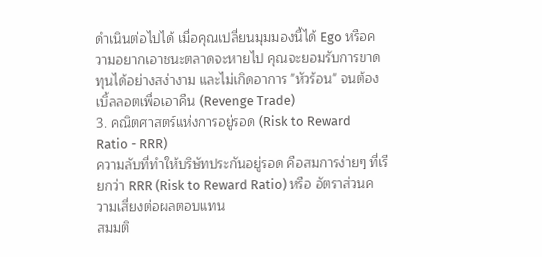ดำเนินต่อไปได้ เมื่อคุณเปลี่ยนมุมมองนี้ได้ Ego หรือความอยากเอาชนะตลาดจะหายไป คุณจะยอมรับการขาดทุนได้อย่างสง่างาม และไม่เกิดอาการ "หัวร้อน" จนต้องเบิ้ลลอตเพื่อเอาคืน (Revenge Trade)
3. คณิตศาสตร์แห่งการอยู่รอด (Risk to Reward Ratio - RRR)
ความลับที่ทำให้บริษัทประกันอยู่รอด คือสมการง่ายๆ ที่เรียกว่า RRR (Risk to Reward Ratio) หรือ อัตราส่วนความเสี่ยงต่อผลตอบแทน
สมมติ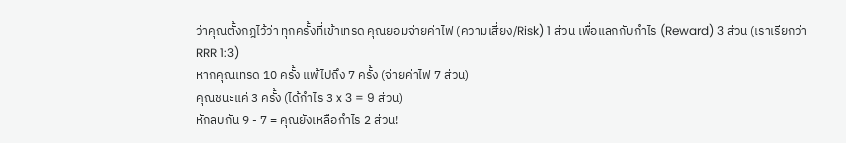ว่าคุณตั้งกฎไว้ว่า ทุกครั้งที่เข้าเทรด คุณยอมจ่ายค่าไฟ (ความเสี่ยง/Risk) 1 ส่วน เพื่อแลกกับกำไร (Reward) 3 ส่วน (เราเรียกว่า RRR 1:3)
หากคุณเทรด 10 ครั้ง แพ้ไปถึง 7 ครั้ง (จ่ายค่าไฟ 7 ส่วน)
คุณชนะแค่ 3 ครั้ง (ได้กำไร 3 x 3 = 9 ส่วน)
หักลบกัน 9 - 7 = คุณยังเหลือกำไร 2 ส่วน!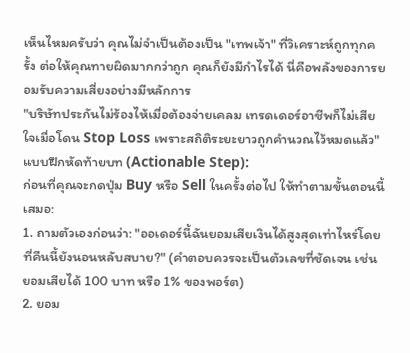เห็นไหมครับว่า คุณไม่จำเป็นต้องเป็น "เทพเจ้า" ที่วิเคราะห์ถูกทุกครั้ง ต่อให้คุณทายผิดมากกว่าถูก คุณก็ยังมีกำไรได้ นี่คือพลังของการยอมรับความเสี่ยงอย่างมีหลักการ
"บริษัทประกันไม่ร้องไห้เมื่อต้องจ่ายเคลม เทรดเดอร์อาชีพก็ไม่เสียใจเมื่อโดน Stop Loss เพราะสถิติระยะยาวถูกคำนวณไว้หมดแล้ว"
แบบฝึกหัดท้ายบท (Actionable Step):
ก่อนที่คุณจะกดปุ่ม Buy หรือ Sell ในครั้งต่อไป ให้ทำตามขั้นตอนนี้เสมอ:
1. ถามตัวเองก่อนว่า: "ออเดอร์นี้ฉันยอมเสียเงินได้สูงสุดเท่าไหร่โดยที่คืนนี้ยังนอนหลับสบาย?" (คำตอบควรจะเป็นตัวเลขที่ชัดเจน เช่น ยอมเสียได้ 100 บาท หรือ 1% ของพอร์ต)
2. ยอม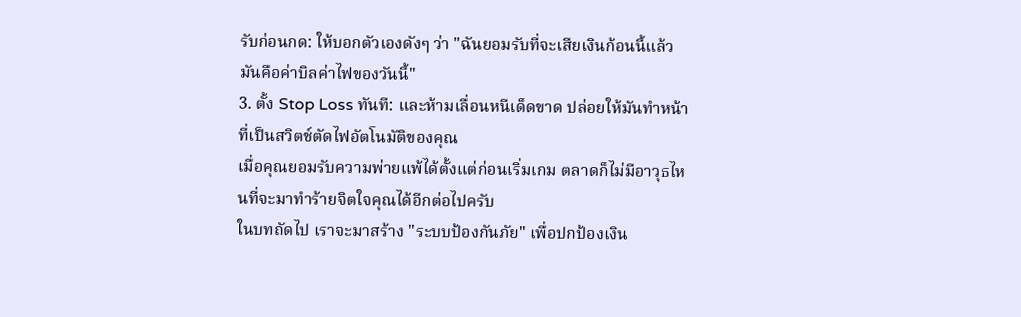รับก่อนกด: ให้บอกตัวเองดังๆ ว่า "ฉันยอมรับที่จะเสียเงินก้อนนี้แล้ว มันคือค่าบิลค่าไฟของวันนี้"
3. ตั้ง Stop Loss ทันที: และห้ามเลื่อนหนีเด็ดขาด ปล่อยให้มันทำหน้าที่เป็นสวิตช์ตัดไฟอัตโนมัติของคุณ
เมื่อคุณยอมรับความพ่ายแพ้ได้ตั้งแต่ก่อนเริ่มเกม ตลาดก็ไม่มีอาวุธไหนที่จะมาทำร้ายจิตใจคุณได้อีกต่อไปครับ
ในบทถัดไป เราจะมาสร้าง "ระบบป้องกันภัย" เพื่อปกป้องเงิน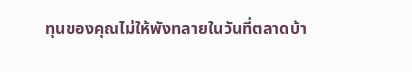ทุนของคุณไม่ให้พังทลายในวันที่ตลาดบ้า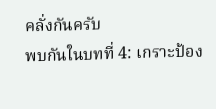คลั่งกันครับ
พบกันในบทที่ 4: เกราะป้อง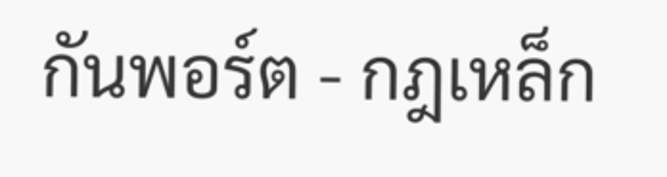กันพอร์ต - กฎเหล็ก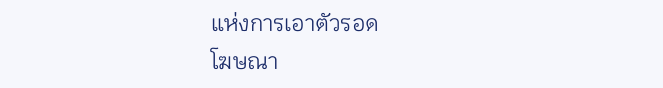แห่งการเอาตัวรอด
โฆษณา